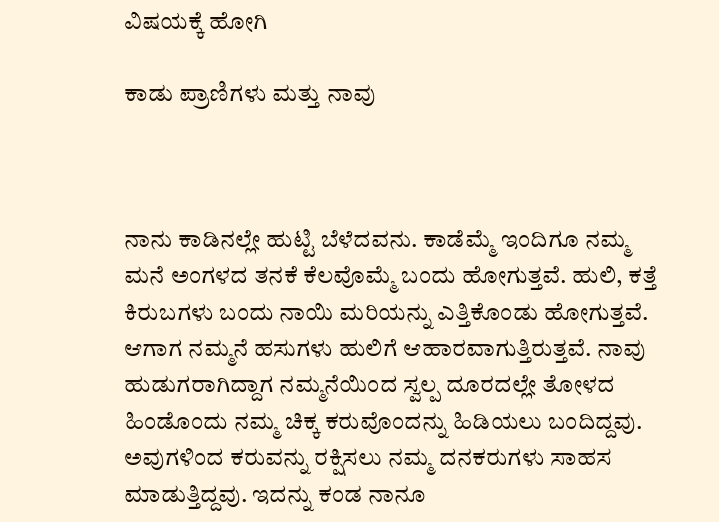ವಿಷಯಕ್ಕೆ ಹೋಗಿ

ಕಾಡು ಪ್ರಾಣಿಗಳು ಮತ್ತು ನಾವು



ನಾನು ಕಾಡಿನಲ್ಲೇ ಹುಟ್ಟಿ ಬೆಳೆದವನು. ಕಾಡೆಮ್ಮೆ ಇಂದಿಗೂ ನಮ್ಮ ಮನೆ ಅಂಗಳದ ತನಕೆ ಕೆಲವೊಮ್ಮೆ ಬಂದು ಹೋಗುತ್ತವೆ. ಹುಲಿ, ಕತ್ತೆ ಕಿರುಬಗಳು ಬಂದು ನಾಯಿ ಮರಿಯನ್ನು ಎತ್ತಿಕೊಂಡು ಹೋಗುತ್ತವೆ. ಆಗಾಗ ನಮ್ಮನೆ ಹಸುಗಳು ಹುಲಿಗೆ ಆಹಾರವಾಗುತ್ತಿರುತ್ತವೆ. ನಾವು ಹುಡುಗರಾಗಿದ್ದಾಗ ನಮ್ಮನೆಯಿಂದ ಸ್ವಲ್ಪ ದೂರದಲ್ಲೇ ತೋಳದ ಹಿಂಡೊಂದು ನಮ್ಮ ಚಿಕ್ಕ ಕರುವೊಂದನ್ನು ಹಿಡಿಯಲು ಬಂದಿದ್ದವು. ಅವುಗಳಿಂದ ಕರುವನ್ನು ರಕ್ಷಿಸಲು ನಮ್ಮ ದನಕರುಗಳು ಸಾಹಸ ಮಾಡುತ್ತಿದ್ದವು. ಇದನ್ನು ಕಂಡ ನಾನೂ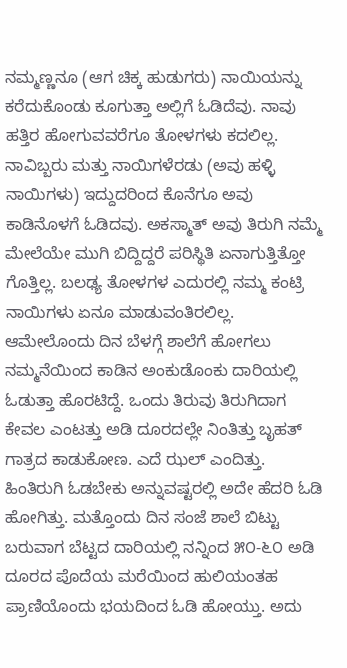ನಮ್ಮಣ್ಣನೂ (ಆಗ ಚಿಕ್ಕ ಹುಡುಗರು) ನಾಯಿಯನ್ನು ಕರೆದುಕೊಂಡು ಕೂಗುತ್ತಾ ಅಲ್ಲಿಗೆ ಓಡಿದೆವು. ನಾವು ಹತ್ತಿರ ಹೋಗುವವರೆಗೂ ತೋಳಗಳು ಕದಲಿಲ್ಲ. ನಾವಿಬ್ಬರು ಮತ್ತು ನಾಯಿಗಳೆರಡು (ಅವು ಹಳ್ಳಿ ನಾಯಿಗಳು) ಇದ್ದುದರಿಂದ ಕೊನೆಗೂ ಅವು ಕಾಡಿನೊಳಗೆ ಓಡಿದವು. ಅಕಸ್ಮಾತ್ ಅವು ತಿರುಗಿ ನಮ್ಮೆ ಮೇಲೆಯೇ ಮುಗಿ ಬಿದ್ದಿದ್ದರೆ ಪರಿಸ್ಥಿತಿ ಏನಾಗುತ್ತಿತ್ತೋ ಗೊತ್ತಿಲ್ಲ. ಬಲಢ್ಯ ತೋಳಗಳ ಎದುರಲ್ಲಿ ನಮ್ಮ ಕಂಟ್ರಿ ನಾಯಿಗಳು ಏನೂ ಮಾಡುವಂತಿರಲಿಲ್ಲ.
ಆಮೇಲೊಂದು ದಿನ ಬೆಳಗ್ಗೆ ಶಾಲೆಗೆ ಹೋಗಲು ನಮ್ಮನೆಯಿಂದ ಕಾಡಿನ ಅಂಕುಡೊಂಕು ದಾರಿಯಲ್ಲಿ ಓಡುತ್ತಾ ಹೊರಟಿದ್ದೆ. ಒಂದು ತಿರುವು ತಿರುಗಿದಾಗ ಕೇವಲ ಎಂಟತ್ತು ಅಡಿ ದೂರದಲ್ಲೇ ನಿಂತಿತ್ತು ಬೃಹತ್ ಗಾತ್ರದ ಕಾಡುಕೋಣ. ಎದೆ ಝಲ್ ಎಂದಿತ್ತು. ಹಿಂತಿರುಗಿ ಓಡಬೇಕು ಅನ್ನುವಷ್ಟರಲ್ಲಿ ಅದೇ ಹೆದರಿ ಓಡಿ ಹೋಗಿತ್ತು. ಮತ್ತೊಂದು ದಿನ ಸಂಜೆ ಶಾಲೆ ಬಿಟ್ಟು ಬರುವಾಗ ಬೆಟ್ಟದ ದಾರಿಯಲ್ಲಿ ನನ್ನಿಂದ ೫೦-೬೦ ಅಡಿ ದೂರದ ಪೊದೆಯ ಮರೆಯಿಂದ ಹುಲಿಯಂತಹ ಪ್ರಾಣಿಯೊಂದು ಭಯದಿಂದ ಓಡಿ ಹೋಯ್ತು. ಅದು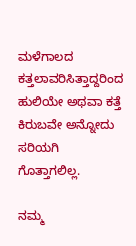ಮಳೆಗಾಲದ ಕತ್ತಲಾವರಿಸಿತ್ತಾದ್ದರಿಂದ ಹುಲಿಯೇ ಅಥವಾ ಕತ್ತೆ ಕಿರುಬವೇ ಅನ್ನೋದು ಸರಿಯಗಿ ಗೊತ್ತಾಗಲಿಲ್ಲ.

ನಮ್ಮ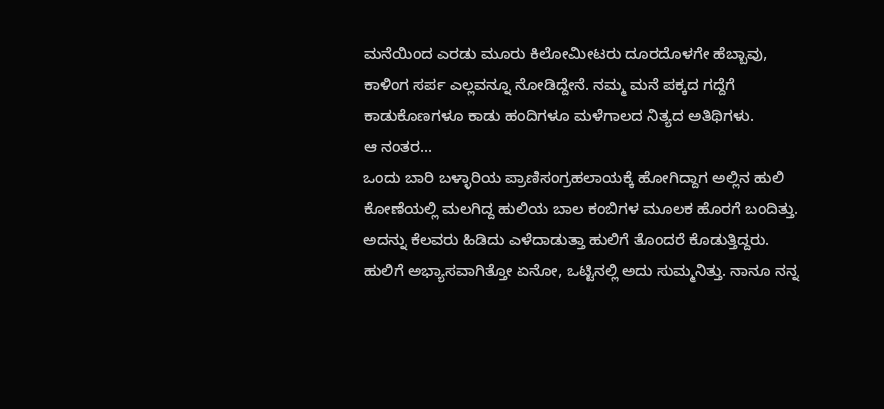ಮನೆಯಿಂದ ಎರಡು ಮೂರು ಕಿಲೋಮೀಟರು ದೂರದೊಳಗೇ ಹೆಬ್ಬಾವು, ಕಾಳಿಂಗ ಸರ್ಪ ಎಲ್ಲವನ್ನೂ ನೋಡಿದ್ದೇನೆ. ನಮ್ಮ ಮನೆ ಪಕ್ಕದ ಗದ್ದೆಗೆ ಕಾಡುಕೊಣಗಳೂ ಕಾಡು ಹಂದಿಗಳೂ ಮಳೆಗಾಲದ ನಿತ್ಯದ ಅತಿಥಿಗಳು.
ಆ ನಂತರ...
ಒಂದು ಬಾರಿ ಬಳ್ಳಾರಿಯ ಪ್ರಾಣಿಸಂಗ್ರಹಲಾಯಕ್ಕೆ ಹೋಗಿದ್ದಾಗ ಅಲ್ಲಿನ ಹುಲಿ ಕೋಣೆಯಲ್ಲಿ ಮಲಗಿದ್ದ ಹುಲಿಯ ಬಾಲ ಕಂಬಿಗಳ ಮೂಲಕ ಹೊರಗೆ ಬಂದಿತ್ತು. ಅದನ್ನು ಕೆಲವರು ಹಿಡಿದು ಎಳೆದಾಡುತ್ತಾ ಹುಲಿಗೆ ತೊಂದರೆ ಕೊಡುತ್ತಿದ್ದರು. ಹುಲಿಗೆ ಅಭ್ಯಾಸವಾಗಿತ್ತೋ ಏನೋ, ಒಟ್ಟಿನಲ್ಲಿ ಅದು ಸುಮ್ಮನಿತ್ತು. ನಾನೂ ನನ್ನ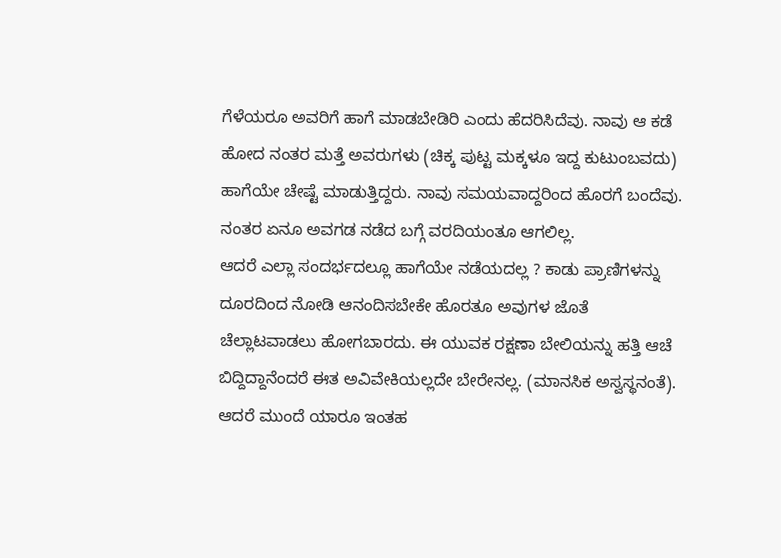ಗೆಳೆಯರೂ ಅವರಿಗೆ ಹಾಗೆ ಮಾಡಬೇಡಿರಿ ಎಂದು ಹೆದರಿಸಿದೆವು. ನಾವು ಆ ಕಡೆ ಹೋದ ನಂತರ ಮತ್ತೆ ಅವರುಗಳು (ಚಿಕ್ಕ ಪುಟ್ಟ ಮಕ್ಕಳೂ ಇದ್ದ ಕುಟುಂಬವದು) ಹಾಗೆಯೇ ಚೇಷ್ಟೆ ಮಾಡುತ್ತಿದ್ದರು. ನಾವು ಸಮಯವಾದ್ದರಿಂದ ಹೊರಗೆ ಬಂದೆವು. ನಂತರ ಏನೂ ಅವಗಡ ನಡೆದ ಬಗ್ಗೆ ವರದಿಯಂತೂ ಆಗಲಿಲ್ಲ.
ಆದರೆ ಎಲ್ಲಾ ಸಂದರ್ಭದಲ್ಲೂ ಹಾಗೆಯೇ ನಡೆಯದಲ್ಲ ? ಕಾಡು ಪ್ರಾಣಿಗಳನ್ನು ದೂರದಿಂದ ನೋಡಿ ಆನಂದಿಸಬೇಕೇ ಹೊರತೂ ಅವುಗಳ ಜೊತೆ ಚೆಲ್ಲಾಟವಾಡಲು ಹೋಗಬಾರದು. ಈ ಯುವಕ ರಕ್ಷಣಾ ಬೇಲಿಯನ್ನು ಹತ್ತಿ ಆಚೆ ಬಿದ್ದಿದ್ದಾನೆಂದರೆ ಈತ ಅವಿವೇಕಿಯಲ್ಲದೇ ಬೇರೇನಲ್ಲ. (ಮಾನಸಿಕ ಅಸ್ವಸ್ಥನಂತೆ). ಆದರೆ ಮುಂದೆ ಯಾರೂ ಇಂತಹ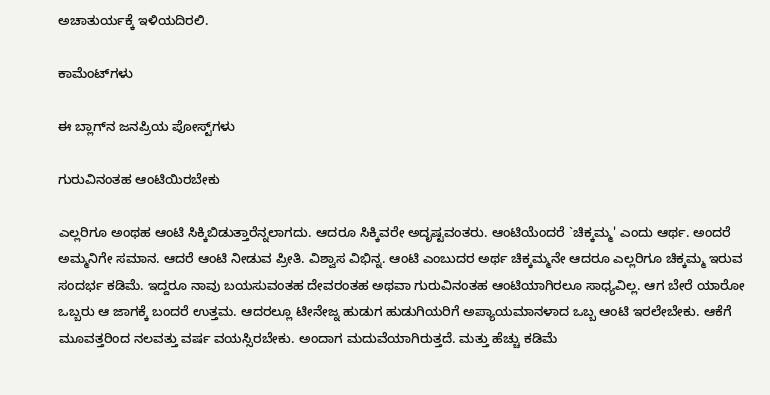ಅಚಾತುರ್ಯಕ್ಕೆ ಇಳಿಯದಿರಲಿ.

ಕಾಮೆಂಟ್‌ಗಳು

ಈ ಬ್ಲಾಗ್‌ನ ಜನಪ್ರಿಯ ಪೋಸ್ಟ್‌ಗಳು

ಗುರುವಿನಂತಹ ಆಂಟಿಯಿರಬೇಕು

ಎಲ್ಲರಿಗೂ ಅಂಥಹ ಆಂಟಿ ಸಿಕ್ಕಿಬಿಡುತ್ತಾರೆನ್ನಲಾಗದು. ಆದರೂ ಸಿಕ್ಕಿವರೇ ಅದೃಷ್ಟವಂತರು. ಆಂಟಿಯೆಂದರೆ `ಚಿಕ್ಕಮ್ಮ' ಎಂದು ಆರ್ಥ. ಅಂದರೆ ಅಮ್ಮನಿಗೇ ಸಮಾನ. ಆದರೆ ಆಂಟಿ ನೀಡುವ ಪ್ರೀತಿ. ವಿಶ್ವಾಸ ವಿಭಿನ್ನ. ಆಂಟಿ ಎಂಬುದರ ಅರ್ಥ ಚಿಕ್ಕಮ್ಮನೇ ಆದರೂ ಎಲ್ಲರಿಗೂ ಚಿಕ್ಕಮ್ಮ ಇರುವ ಸಂದರ್ಭ ಕಡಿಮೆ. ಇದ್ದರೂ ನಾವು ಬಯಸುವಂತಹ ದೇವರಂತಹ ಅಥವಾ ಗುರುವಿನಂತಹ ಆಂಟಿಯಾಗಿರಲೂ ಸಾಧ್ಯವಿಲ್ಲ. ಆಗ ಬೇರೆ ಯಾರೋ ಒಬ್ಬರು ಆ ಜಾಗಕ್ಕೆ ಬಂದರೆ ಉತ್ತಮ. ಆದರಲ್ಲೂ ಟೀನೇಜ್ನ ಹುಡುಗ ಹುಡುಗಿಯರಿಗೆ ಅಪ್ಯಾಯಮಾನಳಾದ ಒಬ್ಬ ಆಂಟಿ ಇರಲೇಬೇಕು. ಆಕೆಗೆ ಮೂವತ್ತರಿಂದ ನಲವತ್ತು ವರ್ಷ ವಯಸ್ಸಿರಬೇಕು. ಅಂದಾಗ ಮದುವೆಯಾಗಿರುತ್ತದೆ. ಮತ್ತು ಹೆಚ್ಚು ಕಡಿಮೆ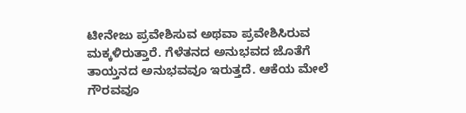ಟೀನೇಜು ಪ್ರವೇಶಿಸುವ ಅಥವಾ ಪ್ರವೇಶಿಸಿರುವ ಮಕ್ಕಳಿರುತ್ತಾರೆ. ಗೆಳೆತನದ ಅನುಭವದ ಜೊತೆಗೆ ತಾಯ್ತನದ ಅನುಭವವೂ ಇರುತ್ತದೆ. ಆಕೆಯ ಮೇಲೆ ಗೌರವವೂ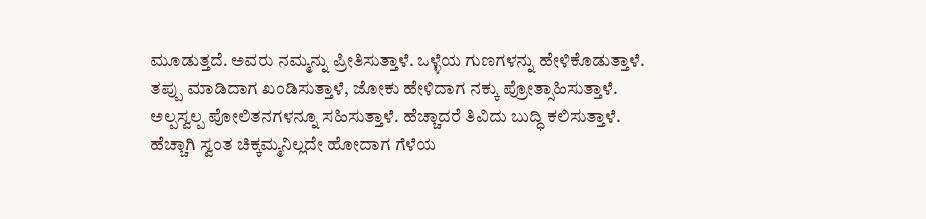ಮೂಡುತ್ತದೆ. ಅವರು ನಮ್ಮನ್ನು ಪ್ರೀತಿಸುತ್ತಾಳೆ. ಒಳ್ಳೆಯ ಗುಣಗಳನ್ನು ಹೇಳಿಕೊಡುತ್ತಾಳೆ. ತಪ್ಪು ಮಾಡಿದಾಗ ಖಂಡಿಸುತ್ತಾಳೆ, ಜೋಕು ಹೇಳಿದಾಗ ನಕ್ಕು ಪ್ರೋತ್ಸಾಹಿಸುತ್ತಾಳೆ. ಅಲ್ಪಸ್ವಲ್ಪ ಪೋಲಿತನಗಳನ್ನೂ ಸಹಿಸುತ್ತಾಳೆ. ಹೆಚ್ಚಾದರೆ ತಿವಿದು ಬುದ್ಧಿ ಕಲಿಸುತ್ತಾಳೆ. ಹೆಚ್ಚಾಗಿ ಸ್ವಂತ ಚಿಕ್ಕಮ್ಮನಿಲ್ಲದೇ ಹೋದಾಗ ಗೆಳೆಯ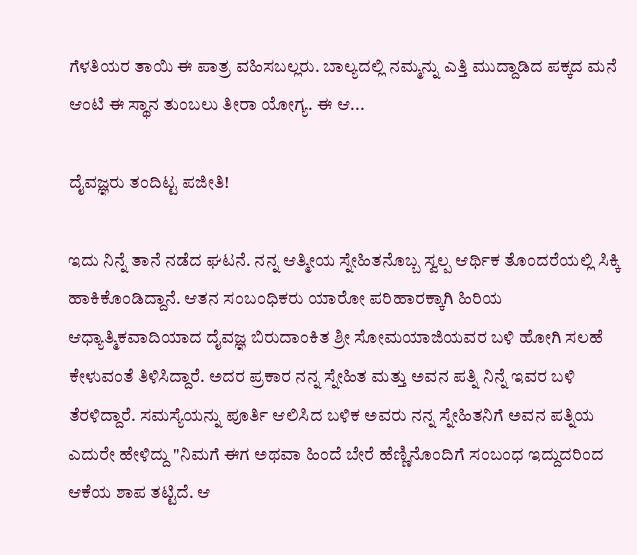ಗೆಳತಿಯರ ತಾಯಿ ಈ ಪಾತ್ರ ವಹಿಸಬಲ್ಲರು. ಬಾಲ್ಯದಲ್ಲಿ ನಮ್ಮನ್ನು ಎತ್ತಿ ಮುದ್ದಾಡಿದ ಪಕ್ಕದ ಮನೆ ಆಂಟಿ ಈ ಸ್ಥಾನ ತುಂಬಲು ತೀರಾ ಯೋಗ್ಯ. ಈ ಆ...

ದೈವಜ್ಞರು ತಂದಿಟ್ಟ ಪಜೀತಿ!

ಇದು ನಿನ್ನೆ ತಾನೆ ನಡೆದ ಘಟನೆ. ನನ್ನ ಆತ್ಮೀಯ ಸ್ನೇಹಿತನೊಬ್ಬ ಸ್ವಲ್ಪ ಆರ್ಥಿಕ ತೊಂದರೆಯಲ್ಲಿ ಸಿಕ್ಕಿ ಹಾಕಿಕೊಂಡಿದ್ದಾನೆ. ಆತನ ಸಂಬಂಧಿಕರು ಯಾರೋ ಪರಿಹಾರಕ್ಕಾಗಿ ಹಿರಿಯ ಆಧ್ಯಾತ್ಮಿಕವಾದಿಯಾದ ದೈವಜ್ಞ ಬಿರುದಾಂಕಿತ ಶ್ರೀ ಸೋಮಯಾಜಿಯವರ ಬಳಿ ಹೋಗಿ ಸಲಹೆ ಕೇಳುವಂತೆ ತಿಳಿಸಿದ್ದಾರೆ. ಅದರ ಪ್ರಕಾರ ನನ್ನ ಸ್ನೇಹಿತ ಮತ್ತು ಅವನ ಪತ್ನಿ ನಿನ್ನೆ ಇವರ ಬಳಿ ತೆರಳಿದ್ದಾರೆ. ಸಮಸ್ಯೆಯನ್ನು ಪೂರ್ತಿ ಆಲಿಸಿದ ಬಳಿಕ ಅವರು ನನ್ನ ಸ್ನೇಹಿತನಿಗೆ ಅವನ ಪತ್ನಿಯ ಎದುರೇ ಹೇಳಿದ್ದು "ನಿಮಗೆ ಈಗ ಅಥವಾ ಹಿಂದೆ ಬೇರೆ ಹೆಣ್ಣಿನೊಂದಿಗೆ ಸಂಬಂಧ ಇದ್ದುದರಿಂದ ಆಕೆಯ ಶಾಪ ತಟ್ಟಿದೆ. ಆ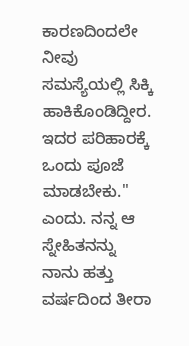ಕಾರಣದಿಂದಲೇ ನೀವು ಸಮಸ್ಯೆಯಲ್ಲಿ ಸಿಕ್ಕಿ ಹಾಕಿಕೊಂಡಿದ್ದೀರ. ಇದರ ಪರಿಹಾರಕ್ಕೆ ಒಂದು ಪೂಜೆ ಮಾಡಬೇಕು." ಎಂದು. ನನ್ನ ಆ ಸ್ನೇಹಿತನನ್ನು ನಾನು ಹತ್ತು ವರ್ಷದಿಂದ ತೀರಾ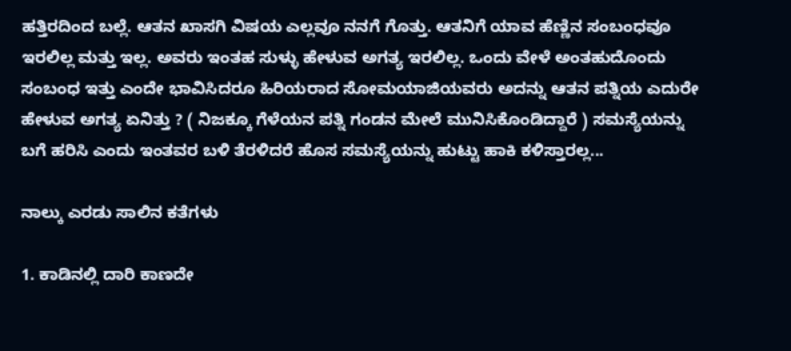ಹತ್ತಿರದಿಂದ ಬಲ್ಲೆ. ಆತನ ಖಾಸಗಿ ವಿಷಯ ಎಲ್ಲವೂ ನನಗೆ ಗೊತ್ತು. ಆತನಿಗೆ ಯಾವ ಹೆಣ್ಣಿನ ಸಂಬಂಧವೂ ಇರಲಿಲ್ಲ ಮತ್ತು ಇಲ್ಲ. ಅವರು ಇಂತಹ ಸುಳ್ಳು ಹೇಳುವ ಅಗತ್ಯ ಇರಲಿಲ್ಲ. ಒಂದು ವೇಳೆ ಅಂತಹುದೊಂದು ಸಂಬಂಧ ಇತ್ತು ಎಂದೇ ಭಾವಿಸಿದರೂ ಹಿರಿಯರಾದ ಸೋಮಯಾಜಿಯವರು ಅದನ್ನು ಆತನ ಪತ್ನಿಯ ಎದುರೇ ಹೇಳುವ ಅಗತ್ಯ ಏನಿತ್ತು ? ( ನಿಜಕ್ಕೂ ಗೆಳೆಯನ ಪತ್ನಿ ಗಂಡನ ಮೇಲೆ ಮುನಿಸಿಕೊಂಡಿದ್ದಾರೆ ) ಸಮಸ್ಯೆಯನ್ನು ಬಗೆ ಹರಿಸಿ ಎಂದು ಇಂತವರ ಬಳಿ ತೆರಳಿದರೆ ಹೊಸ ಸಮಸ್ಯೆಯನ್ನು ಹುಟ್ಟು ಹಾಕಿ ಕಳಿಸ್ತಾರಲ್ಲ...

ನಾಲ್ಕು ಎರಡು ಸಾಲಿನ ಕತೆಗಳು

1. ಕಾಡಿನಲ್ಲಿ ದಾರಿ ಕಾಣದೇ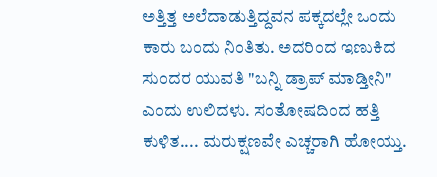ಅತ್ತಿತ್ತ ಅಲೆದಾಡುತ್ತಿದ್ದವನ ಪಕ್ಕದಲ್ಲೇ ಒಂದು ಕಾರು ಬಂದು ನಿಂತಿತು. ಅದರಿಂದ ಇಣುಕಿದ ಸುಂದರ ಯುವತಿ "ಬನ್ನಿ ಡ್ರಾಪ್ ಮಾಡ್ತೀನಿ" ಎಂದು ಉಲಿದಳು. ಸಂತೋಷದಿಂದ ಹತ್ತಿ ಕುಳಿತ.... ಮರುಕ್ಷಣವೇ ಎಚ್ಚರಾಗಿ ಹೋಯ್ತು.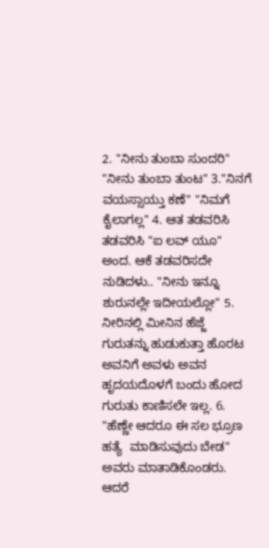2. "ನೀನು ತುಂಬಾ ಸುಂದರಿ" "ನೀನು ತುಂಬಾ ತುಂಟ" 3."ನಿನಗೆ ವಯಸ್ಸಾಯ್ತು ಕಣೆ" "ನಿಮಗೆ ಕೈಲಾಗಲ್ಲ" 4. ಆತ ತಡವರಿಸಿ ತಡವರಿಸಿ "ಐ ಲವ್ ಯೂ" ಅಂದ. ಆಕೆ ತಡವರಿಸದೇ ನುಡಿದಳು.. "ನೀನು ಇನ್ನೂ ಶುರುನಲ್ಲೇ ಇದೀಯಲ್ಲೋ" 5. ನೀರಿನಲ್ಲಿ ಮೀನಿನ ಹೆಜ್ಜೆ ಗುರುತನ್ನು ಹುಡುಕುತ್ತಾ ಹೊರಟ ಅವನಿಗೆ ಅವಳು ಅವನ ಹೃದಯದೊಳಗೆ ಬಂದು ಹೋದ ಗುರುತು ಕಾಣಿಸಲೇ ಇಲ್ಲ. 6. "ಹೆಣ್ಣೇ ಆದರೂ ಈ ಸಲ ಭ್ರೂಣ ಹತ್ಯೆ  ಮಾಡಿಸುವುದು ಬೇಡ" ಅವರು ಮಾತಾಡಿಕೊಂಡರು. ಆದರೆ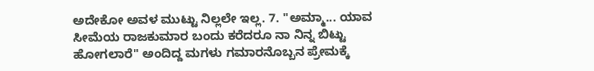ಅದೇಕೋ ಅವಳ ಮುಟ್ಟು ನಿಲ್ಲಲೇ ಇಲ್ಲ. 7. "ಅಮ್ಮಾ... ಯಾವ ಸೀಮೆಯ ರಾಜಕುಮಾರ ಬಂದು ಕರೆದರೂ ನಾ ನಿನ್ನ ಬಿಟ್ಟು ಹೋಗಲಾರೆ" ಅಂದಿದ್ದ ಮಗಳು ಗಮಾರನೊಬ್ಬನ ಪ್ರೇಮಕ್ಕೆ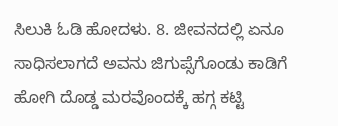ಸಿಲುಕಿ ಓಡಿ ಹೋದಳು. 8. ಜೀವನದಲ್ಲಿ ಏನೂ ಸಾಧಿಸಲಾಗದೆ ಅವನು ಜಿಗುಪ್ಸೆಗೊಂಡು ಕಾಡಿಗೆ ಹೋಗಿ ದೊಡ್ಡ ಮರವೊಂದಕ್ಕೆ ಹಗ್ಗ ಕಟ್ಟಿ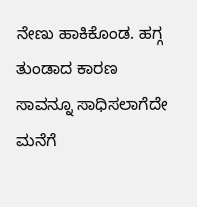ನೇಣು ಹಾಕಿಕೊಂಡ. ಹಗ್ಗ ತುಂಡಾದ ಕಾರಣ ಸಾವನ್ನೂ ಸಾಧಿಸಲಾಗೆದೇ ಮನೆಗೆ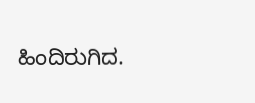ಹಿಂದಿರುಗಿದ.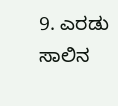9. ಎರಡು ಸಾಲಿನ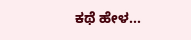ಕಥೆ ಹೇಳ...